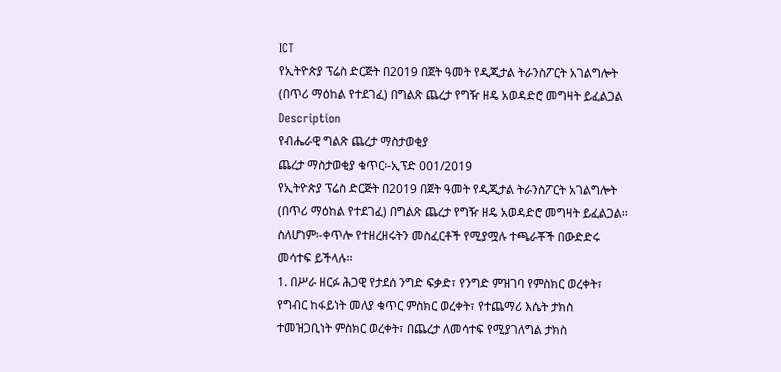ICT
የኢትዮጵያ ፕሬስ ድርጅት በ2019 በጀት ዓመት የዲጂታል ትራንስፖርት አገልግሎት (በጥሪ ማዕከል የተደገፈ) በግልጽ ጨረታ የግዥ ዘዴ አወዳድሮ መግዛት ይፈልጋል
Description
የብሔራዊ ግልጽ ጨረታ ማስታወቂያ
ጨረታ ማስታወቂያ ቁጥር፡-ኢፕድ 001/2019
የኢትዮጵያ ፕሬስ ድርጅት በ2019 በጀት ዓመት የዲጂታል ትራንስፖርት አገልግሎት (በጥሪ ማዕከል የተደገፈ) በግልጽ ጨረታ የግዥ ዘዴ አወዳድሮ መግዛት ይፈልጋል፡፡
ስለሆነም፡-ቀጥሎ የተዘረዘሩትን መስፈርቶች የሚያሟሉ ተጫራቾች በውድድሩ መሳተፍ ይችላሉ፡፡
1. በሥራ ዘርፉ ሕጋዊ የታደሰ ንግድ ፍቃድ፣ የንግድ ምዝገባ የምስክር ወረቀት፣ የግብር ከፋይነት መለያ ቁጥር ምስክር ወረቀት፣ የተጨማሪ እሴት ታክስ ተመዝጋቢነት ምስክር ወረቀት፣ በጨረታ ለመሳተፍ የሚያገለግል ታክስ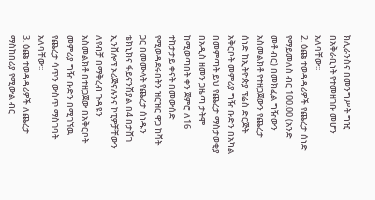ክሊራንስና በመንግሥት ግዢ በአቅራቢነት የተመዘገቡ መሆን አለባቸው፡፡
2. ዕጩ ተወዳዳሪዎች የጨረታ ሰነድ የማይመለስ ብር 100.00 (አንድ መቶ ብር) በመክፈል ግዥውን አስመልክቶ የተዘጋጀውን የጨረታ ሰነድ ከኢትዮጵያ ፕሬስ ድርጅት አቅርቦት መምሪያ ግዥ ቡድን በአካል በመምጣት ይህ የጨረታ ማስታወቂያ በአዲስ ዘመን ጋዜጣ ታትሞ ከሚወጣበት ቀን ጀምሮ ለ16 ተከታታይ ቀናት በመውሰድ የሚወዳደሩበትን ዝርዝር ዋጋ ከቫት ጋር በመሙላት የጨረታ ሰነዱን ቴክኒክና ፋይናንሽያል በ4 በታሸገ ኢንቨሎፕ ኦሪጅናሉንና ኮፒዎቻቸውን ለየብቻ በማቅረብ ጉዳዩን አስመልክቶ በተዘጋጀው በአቅርቦት መምሪያ ግዥ ቡድን በሚገኘዉ የጨረታ ሳጥን ውስጥ ማስገባት አለባቸው፡፡
3. ዕጩ ተወዳዳሪዎች ለጨረታ ማስከበሪያ የሚውል ብር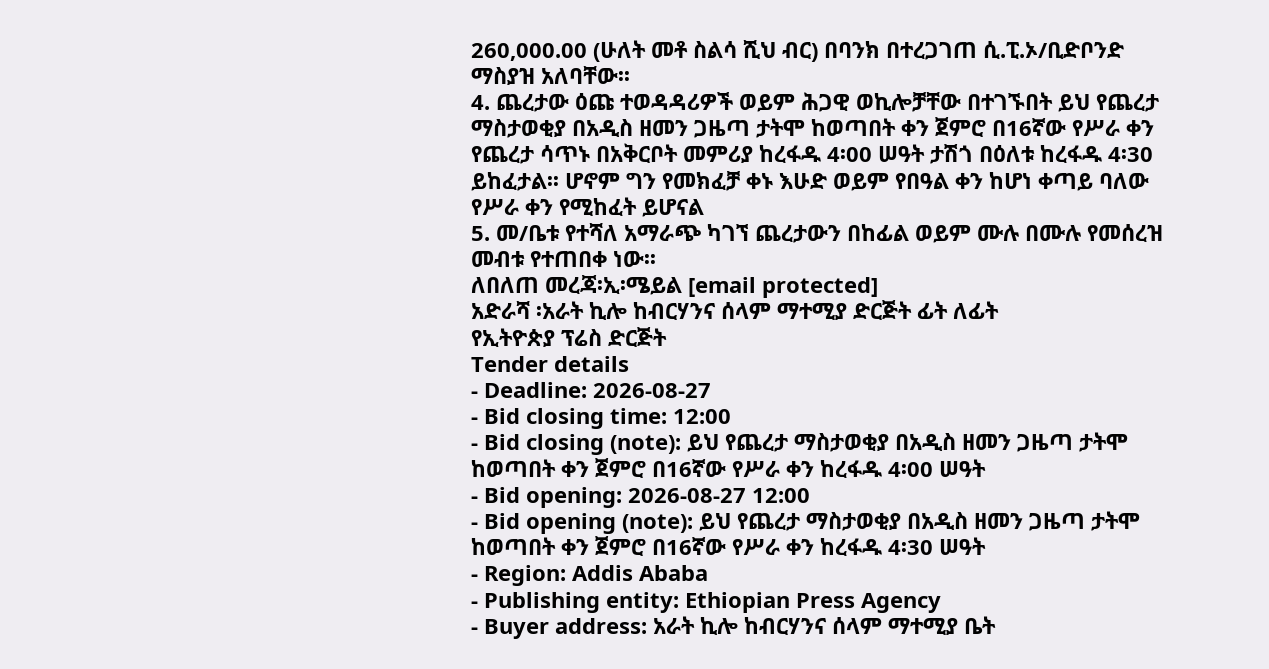260,000.00 (ሁለት መቶ ስልሳ ሺህ ብር) በባንክ በተረጋገጠ ሲ.ፒ.ኦ/ቢድቦንድ ማስያዝ አለባቸው፡፡
4. ጨረታው ዕጩ ተወዳዳሪዎች ወይም ሕጋዊ ወኪሎቻቸው በተገኙበት ይህ የጨረታ ማስታወቂያ በአዲስ ዘመን ጋዜጣ ታትሞ ከወጣበት ቀን ጀምሮ በ16ኛው የሥራ ቀን የጨረታ ሳጥኑ በአቅርቦት መምሪያ ከረፋዱ 4፡00 ሠዓት ታሽጎ በዕለቱ ከረፋዱ 4፡30 ይከፈታል፡፡ ሆኖም ግን የመክፈቻ ቀኑ እሁድ ወይም የበዓል ቀን ከሆነ ቀጣይ ባለው የሥራ ቀን የሚከፈት ይሆናል
5. መ/ቤቱ የተሻለ አማራጭ ካገኘ ጨረታውን በከፊል ወይም ሙሉ በሙሉ የመሰረዝ መብቱ የተጠበቀ ነው፡፡
ለበለጠ መረጃ፡ኢ፡ሜይል [email protected]
አድራሻ ፡አራት ኪሎ ከብርሃንና ሰላም ማተሚያ ድርጅት ፊት ለፊት
የኢትዮጵያ ፕሬስ ድርጅት
Tender details
- Deadline: 2026-08-27
- Bid closing time: 12:00
- Bid closing (note): ይህ የጨረታ ማስታወቂያ በአዲስ ዘመን ጋዜጣ ታትሞ ከወጣበት ቀን ጀምሮ በ16ኛው የሥራ ቀን ከረፋዱ 4፡00 ሠዓት
- Bid opening: 2026-08-27 12:00
- Bid opening (note): ይህ የጨረታ ማስታወቂያ በአዲስ ዘመን ጋዜጣ ታትሞ ከወጣበት ቀን ጀምሮ በ16ኛው የሥራ ቀን ከረፋዱ 4፡30 ሠዓት
- Region: Addis Ababa
- Publishing entity: Ethiopian Press Agency
- Buyer address: አራት ኪሎ ከብርሃንና ሰላም ማተሚያ ቤት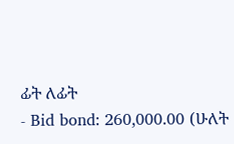ፊት ለፊት
- Bid bond: 260,000.00 (ሁለት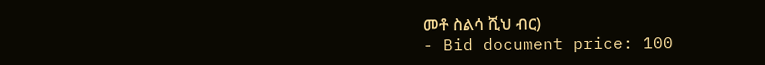መቶ ስልሳ ሺህ ብር)
- Bid document price: 100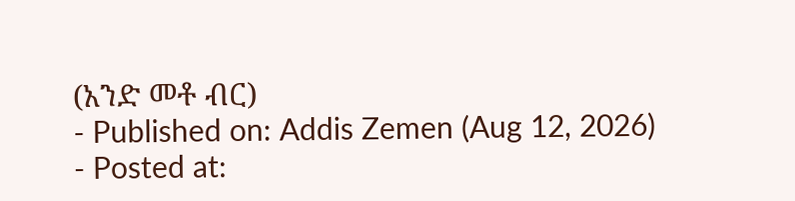(አንድ መቶ ብር)
- Published on: Addis Zemen (Aug 12, 2026)
- Posted at: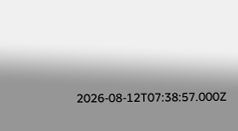2026-08-12T07:38:57.000Z